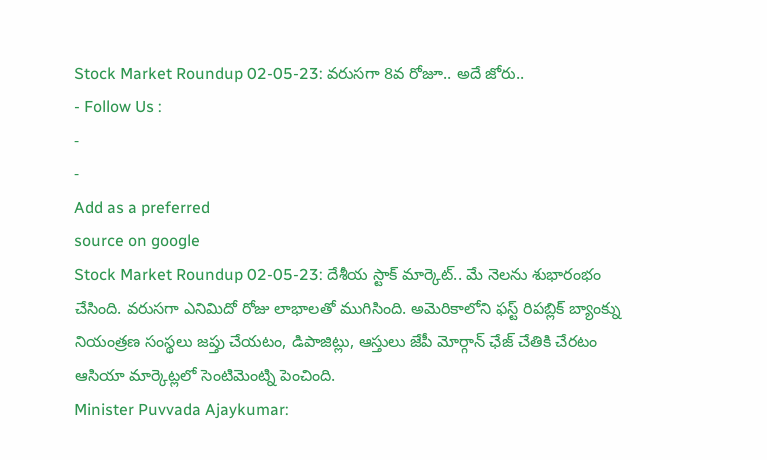Stock Market Roundup 02-05-23: వరుసగా 8వ రోజూ.. అదే జోరు..
- Follow Us :
-
-
Add as a preferred
source on google
Stock Market Roundup 02-05-23: దేశీయ స్టాక్ మార్కెట్.. మే నెలను శుభారంభం చేసింది. వరుసగా ఎనిమిదో రోజు లాభాలతో ముగిసింది. అమెరికాలోని ఫస్ట్ రిపబ్లిక్ బ్యాంక్ను నియంత్రణ సంస్థలు జప్తు చేయటం, డిపాజిట్లు, ఆస్తులు జేపీ మోర్గాన్ ఛేజ్ చేతికి చేరటం ఆసియా మార్కెట్లలో సెంటిమెంట్ని పెంచింది.
Minister Puvvada Ajaykumar: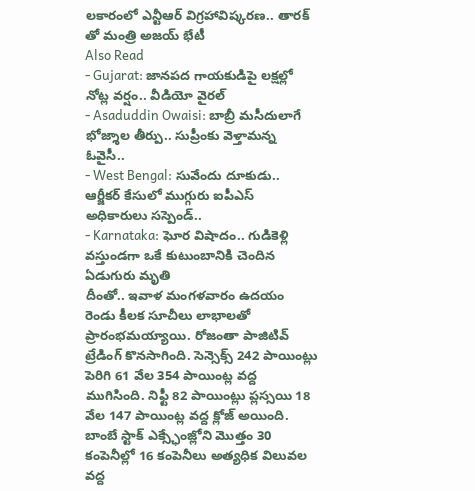లకారంలో ఎన్టీఆర్ విగ్రహావిష్కరణ.. తారక్ తో మంత్రి అజయ్ భేటీ
Also Read
- Gujarat: జానపద గాయకుడిపై లక్షల్లో నోట్ల వర్షం.. వీడియో వైరల్
- Asaduddin Owaisi: బాబ్రీ మసీదులాగే భోజ్శాల తీర్పు.. సుప్రీంకు వెళ్తామన్న ఓవైసీ..
- West Bengal: సువేందు దూకుడు.. ఆర్జీకర్ కేసులో ముగ్గురు ఐపీఎస్ అధికారులు సస్పెండ్..
- Karnataka: ఘోర విషాదం.. గుడికెళ్లి వస్తుండగా ఒకే కుటుంబానికి చెందిన ఏడుగురు మృతి
దీంతో.. ఇవాళ మంగళవారం ఉదయం రెండు కీలక సూచీలు లాభాలతో ప్రారంభమయ్యాయి. రోజంతా పాజిటివ్ ట్రేడింగ్ కొనసాగింది. సెన్సెక్స్ 242 పాయింట్లు పెరిగి 61 వేల 354 పాయింట్ల వద్ద ముగిసింది. నిఫ్టీ 82 పాయింట్లు ప్లస్సయి 18 వేల 147 పాయింట్ల వద్ద క్లోజ్ అయింది.
బాంబే స్టాక్ ఎక్స్ఛేంజ్లోని మొత్తం 30 కంపెనీల్లో 16 కంపెనీలు అత్యధిక విలువల వద్ద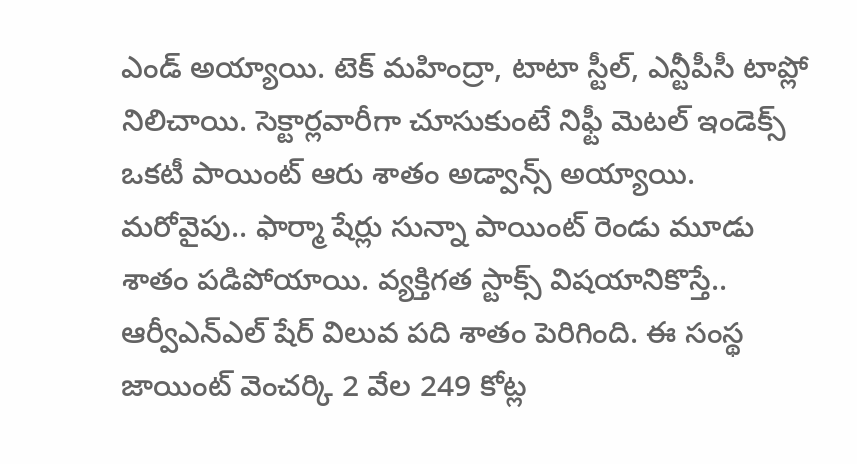ఎండ్ అయ్యాయి. టెక్ మహింద్రా, టాటా స్టీల్, ఎన్టీపీసీ టాప్లో నిలిచాయి. సెక్టార్లవారీగా చూసుకుంటే నిఫ్టీ మెటల్ ఇండెక్స్ ఒకటీ పాయింట్ ఆరు శాతం అడ్వాన్స్ అయ్యాయి.
మరోవైపు.. ఫార్మా షేర్లు సున్నా పాయింట్ రెండు మూడు శాతం పడిపోయాయి. వ్యక్తిగత స్టాక్స్ విషయానికొస్తే.. ఆర్వీఎన్ఎల్ షేర్ విలువ పది శాతం పెరిగింది. ఈ సంస్థ జాయింట్ వెంచర్కి 2 వేల 249 కోట్ల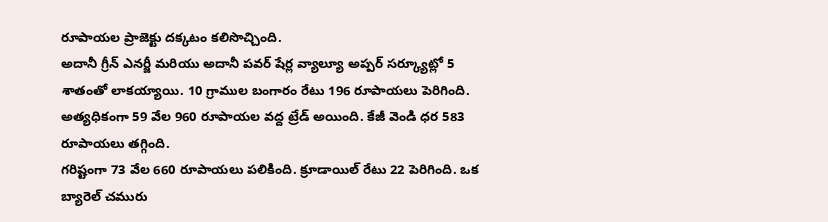రూపాయల ప్రాజెక్టు దక్కటం కలిసొచ్చింది.
అదానీ గ్రీన్ ఎనర్జీ మరియు అదానీ పవర్ షేర్ల వ్యాల్యూ అప్పర్ సర్క్యూట్లో 5 శాతంతో లాకయ్యాయి. 10 గ్రాముల బంగారం రేటు 196 రూపాయలు పెరిగింది. అత్యధికంగా 59 వేల 960 రూపాయల వద్ద ట్రేడ్ అయింది. కేజీ వెండి ధర 583 రూపాయలు తగ్గింది.
గరిష్టంగా 73 వేల 660 రూపాయలు పలికింది. క్రూడాయిల్ రేటు 22 పెరిగింది. ఒక బ్యారెల్ చమురు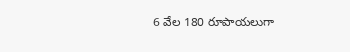6 వేల 180 రూపాయలుగా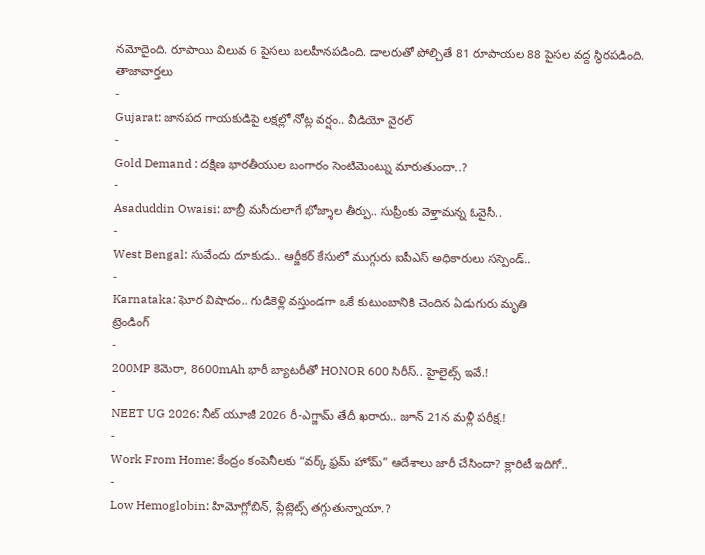నమోదైంది. రూపాయి విలువ 6 పైసలు బలహీనపడింది. డాలరుతో పోల్చితే 81 రూపాయల 88 పైసల వద్ద స్థిరపడింది.
తాజావార్తలు
-
Gujarat: జానపద గాయకుడిపై లక్షల్లో నోట్ల వర్షం.. వీడియో వైరల్
-
Gold Demand : దక్షిణ భారతీయుల బంగారం సెంటిమెంట్ను మారుతుందా..?
-
Asaduddin Owaisi: బాబ్రీ మసీదులాగే భోజ్శాల తీర్పు.. సుప్రీంకు వెళ్తామన్న ఓవైసీ..
-
West Bengal: సువేందు దూకుడు.. ఆర్జీకర్ కేసులో ముగ్గురు ఐపీఎస్ అధికారులు సస్పెండ్..
-
Karnataka: ఘోర విషాదం.. గుడికెళ్లి వస్తుండగా ఒకే కుటుంబానికి చెందిన ఏడుగురు మృతి
ట్రెండింగ్
-
200MP కెమెరా, 8600mAh భారీ బ్యాటరీతో HONOR 600 సిరీస్.. హైలైట్స్ ఇవే.!
-
NEET UG 2026: నీట్ యూజీ 2026 రీ-ఎగ్జామ్ తేదీ ఖరారు.. జూన్ 21న మళ్లీ పరీక్ష.!
-
Work From Home: కేంద్రం కంపెనీలకు “వర్క్ ఫ్రమ్ హోమ్” ఆదేశాలు జారీ చేసిందా? క్లారిటీ ఇదిగో..
-
Low Hemoglobin: హిమోగ్లోబిన్, ప్లేట్లెట్స్ తగ్గుతున్నాయా.?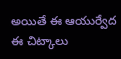అయితే ఈ ఆయుర్వేద ఈ చిట్కాలు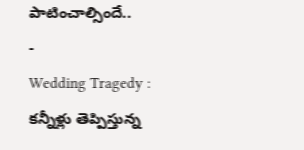పాటించాల్సిందే..
-
Wedding Tragedy : కన్నీళ్లు తెప్పిస్తున్న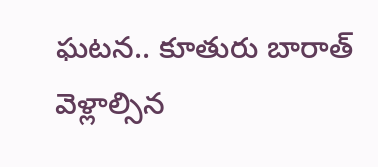ఘటన.. కూతురు బారాత్ వెళ్లాల్సిన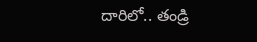దారిలో.. తండ్రి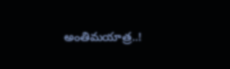అంతిమయాత్ర..!